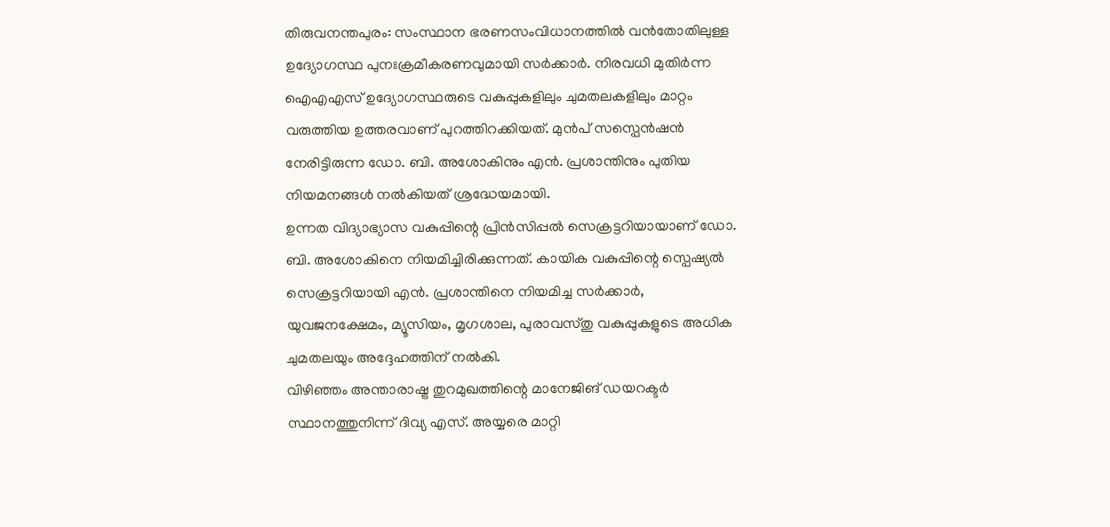തിരുവനന്തപുരം: സംസ്ഥാന ഭരണസംവിധാനത്തിൽ വൻതോതിലുള്ള ഉദ്യോഗസ്ഥ പുനഃക്രമീകരണവുമായി സർക്കാർ. നിരവധി മുതിർന്ന ഐഎഎസ് ഉദ്യോഗസ്ഥരുടെ വകുപ്പുകളിലും ചുമതലകളിലും മാറ്റം വരുത്തിയ ഉത്തരവാണ് പുറത്തിറക്കിയത്. മുൻപ് സസ്പെൻഷൻ നേരിട്ടിരുന്ന ഡോ. ബി. അശോകിനും എൻ. പ്രശാന്തിനും പുതിയ നിയമനങ്ങൾ നൽകിയത് ശ്രദ്ധേയമായി.
ഉന്നത വിദ്യാഭ്യാസ വകുപ്പിന്റെ പ്രിൻസിപ്പൽ സെക്രട്ടറിയായാണ് ഡോ. ബി. അശോകിനെ നിയമിച്ചിരിക്കുന്നത്. കായിക വകുപ്പിന്റെ സ്പെഷ്യൽ സെക്രട്ടറിയായി എൻ. പ്രശാന്തിനെ നിയമിച്ച സർക്കാർ, യുവജനക്ഷേമം, മ്യൂസിയം, മൃഗശാല, പുരാവസ്തു വകുപ്പുകളുടെ അധിക ചുമതലയും അദ്ദേഹത്തിന് നൽകി.
വിഴിഞ്ഞം അന്താരാഷ്ട്ര തുറമുഖത്തിന്റെ മാനേജിങ് ഡയറക്ടർ സ്ഥാനത്തുനിന്ന് ദിവ്യ എസ്. അയ്യരെ മാറ്റി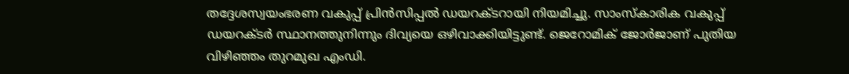തദ്ദേശസ്വയംഭരണ വകുപ്പ് പ്രിൻസിപ്പൽ ഡയറക്ടറായി നിയമിച്ചു. സാംസ്കാരിക വകുപ്പ് ഡയറക്ടർ സ്ഥാനത്തുനിന്നും ദിവ്യയെ ഒഴിവാക്കിയിട്ടുണ്ട്. ജെറോമിക് ജോർജാണ് പുതിയ വിഴിഞ്ഞം തുറമുഖ എംഡി.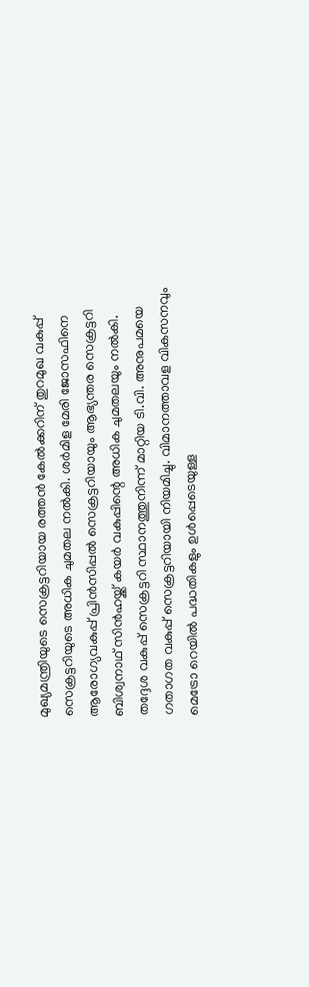മുഖ്യമന്ത്രിയുടെ സെക്രട്ടറിയായ രത്തൻ കേൽക്കറിന് തുറമുഖ വകുപ്പ് സെക്രട്ടറിയുടെ അധിക ചുമതല നൽകി. ശർമിള മേരി ജോസഫിനെ ആരോഗ്യവകുപ്പ് പ്രിൻസിപ്പൽ സെക്രട്ടറിയായും ആഭ്യന്തര സെക്രട്ടറി ബിശ്വനാഥ് സിൻഹയ്ക്ക് കയർ വകുപ്പിന്റെ അധിക ചുമതലയും നൽകി.
തദ്ദേശ വകുപ്പ് സെക്രട്ടറി സ്ഥാനത്തുനിന്ന് മാറ്റിയ ടി.വി. അനുപമയെ ഗതാഗത വകുപ്പ് സെക്രട്ടറിയായി നിയമിച്ചു. വിമാനത്താവള വികസനവും മെട്രോ റെയിൽ പദ്ധതികളും ഉൾപ്പെടെയുള്ള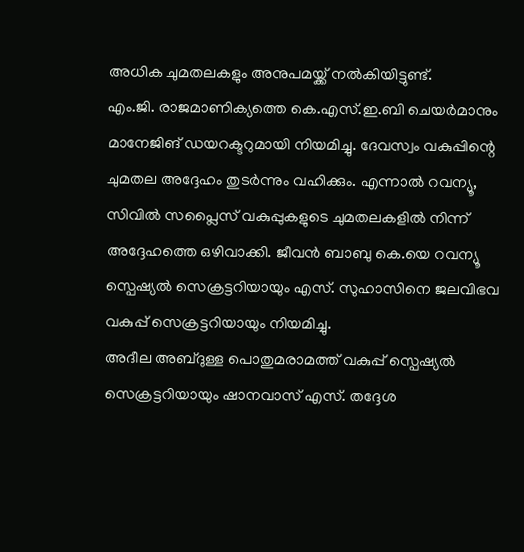അധിക ചുമതലകളും അനുപമയ്ക്ക് നൽകിയിട്ടുണ്ട്.
എം.ജി. രാജമാണിക്യത്തെ കെ.എസ്.ഇ.ബി ചെയർമാനും മാനേജിങ് ഡയറക്ടറുമായി നിയമിച്ചു. ദേവസ്വം വകുപ്പിന്റെ ചുമതല അദ്ദേഹം തുടർന്നും വഹിക്കും. എന്നാൽ റവന്യൂ, സിവിൽ സപ്ലൈസ് വകുപ്പുകളുടെ ചുമതലകളിൽ നിന്ന് അദ്ദേഹത്തെ ഒഴിവാക്കി. ജീവൻ ബാബു കെ.യെ റവന്യൂ സ്പെഷ്യൽ സെക്രട്ടറിയായും എസ്. സുഹാസിനെ ജലവിഭവ വകുപ്പ് സെക്രട്ടറിയായും നിയമിച്ചു.
അദീല അബ്ദുള്ള പൊതുമരാമത്ത് വകുപ്പ് സ്പെഷ്യൽ സെക്രട്ടറിയായും ഷാനവാസ് എസ്. തദ്ദേശ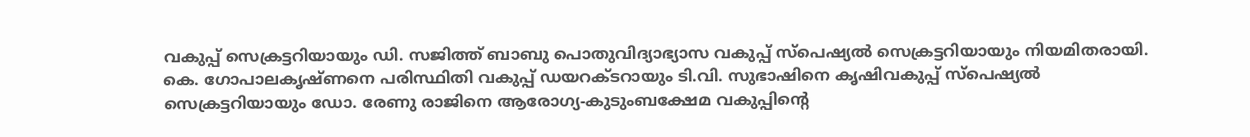വകുപ്പ് സെക്രട്ടറിയായും ഡി. സജിത്ത് ബാബു പൊതുവിദ്യാഭ്യാസ വകുപ്പ് സ്പെഷ്യൽ സെക്രട്ടറിയായും നിയമിതരായി. കെ. ഗോപാലകൃഷ്ണനെ പരിസ്ഥിതി വകുപ്പ് ഡയറക്ടറായും ടി.വി. സുഭാഷിനെ കൃഷിവകുപ്പ് സ്പെഷ്യൽ സെക്രട്ടറിയായും ഡോ. രേണു രാജിനെ ആരോഗ്യ-കുടുംബക്ഷേമ വകുപ്പിന്റെ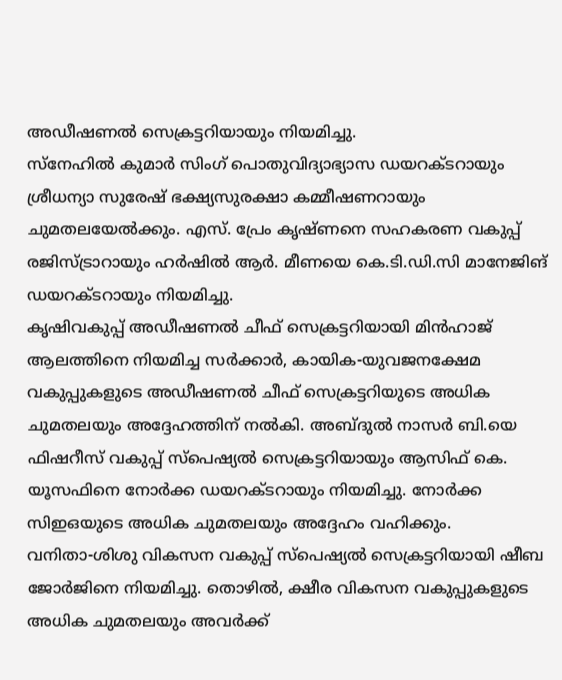അഡീഷണൽ സെക്രട്ടറിയായും നിയമിച്ചു.
സ്നേഹിൽ കുമാർ സിംഗ് പൊതുവിദ്യാഭ്യാസ ഡയറക്ടറായും ശ്രീധന്യാ സുരേഷ് ഭക്ഷ്യസുരക്ഷാ കമ്മീഷണറായും ചുമതലയേൽക്കും. എസ്. പ്രേം കൃഷ്ണനെ സഹകരണ വകുപ്പ് രജിസ്ട്രാറായും ഹർഷിൽ ആർ. മീണയെ കെ.ടി.ഡി.സി മാനേജിങ് ഡയറക്ടറായും നിയമിച്ചു.
കൃഷിവകുപ്പ് അഡീഷണൽ ചീഫ് സെക്രട്ടറിയായി മിൻഹാജ് ആലത്തിനെ നിയമിച്ച സർക്കാർ, കായിക-യുവജനക്ഷേമ വകുപ്പുകളുടെ അഡീഷണൽ ചീഫ് സെക്രട്ടറിയുടെ അധിക ചുമതലയും അദ്ദേഹത്തിന് നൽകി. അബ്ദുൽ നാസർ ബി.യെ ഫിഷറീസ് വകുപ്പ് സ്പെഷ്യൽ സെക്രട്ടറിയായും ആസിഫ് കെ. യൂസഫിനെ നോർക്ക ഡയറക്ടറായും നിയമിച്ചു. നോർക്ക സിഇഒയുടെ അധിക ചുമതലയും അദ്ദേഹം വഹിക്കും.
വനിതാ-ശിശു വികസന വകുപ്പ് സ്പെഷ്യൽ സെക്രട്ടറിയായി ഷീബ ജോർജിനെ നിയമിച്ചു. തൊഴിൽ, ക്ഷീര വികസന വകുപ്പുകളുടെ അധിക ചുമതലയും അവർക്ക്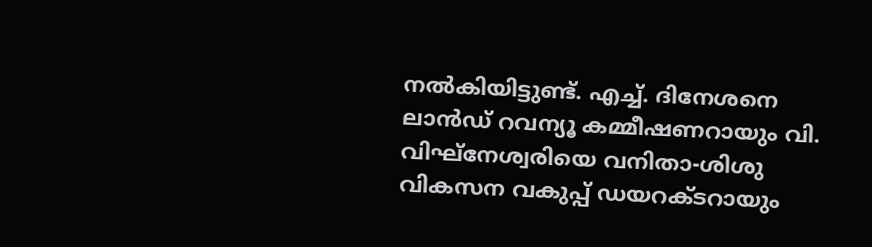നൽകിയിട്ടുണ്ട്. എച്ച്. ദിനേശനെ ലാൻഡ് റവന്യൂ കമ്മീഷണറായും വി. വിഘ്നേശ്വരിയെ വനിതാ-ശിശു വികസന വകുപ്പ് ഡയറക്ടറായും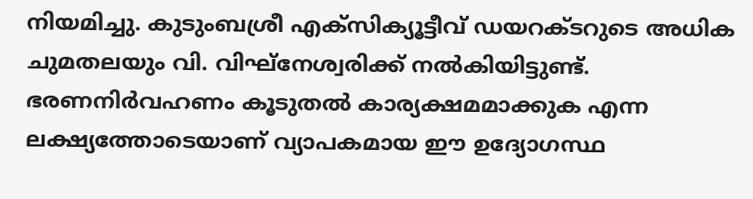നിയമിച്ചു. കുടുംബശ്രീ എക്സിക്യൂട്ടീവ് ഡയറക്ടറുടെ അധിക ചുമതലയും വി. വിഘ്നേശ്വരിക്ക് നൽകിയിട്ടുണ്ട്.
ഭരണനിർവഹണം കൂടുതൽ കാര്യക്ഷമമാക്കുക എന്ന ലക്ഷ്യത്തോടെയാണ് വ്യാപകമായ ഈ ഉദ്യോഗസ്ഥ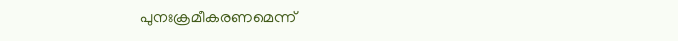പുനഃക്രമീകരണമെന്ന്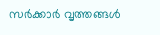സർക്കാർ വൃത്തങ്ങൾ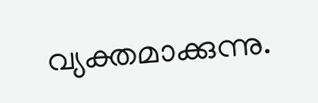വ്യക്തമാക്കുന്നു.